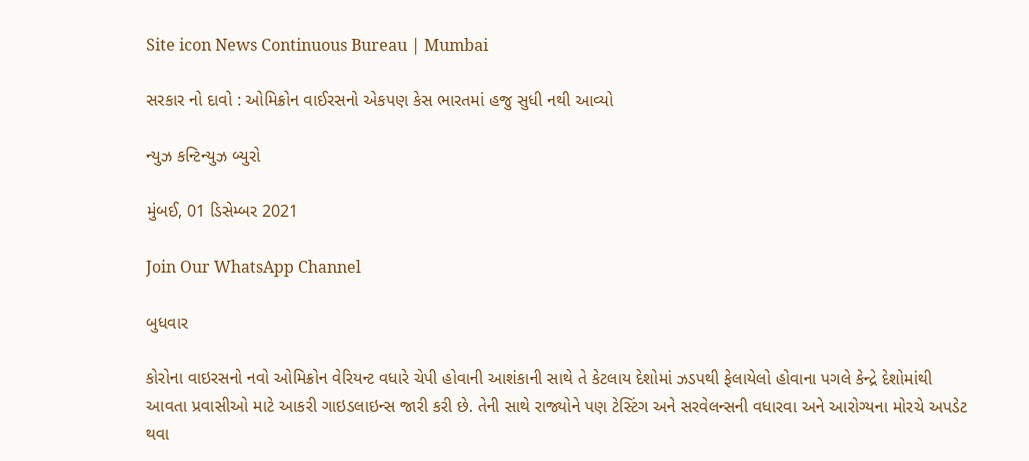Site icon News Continuous Bureau | Mumbai

સરકાર નો દાવો : ઓમિક્રોન વાઈરસનો એકપણ કેસ ભારતમાં હજુ સુધી નથી આવ્યો

ન્યુઝ કન્ટિન્યુઝ બ્યુરો

મુંબઈ, 01 ડિસેમ્બર 2021

Join Our WhatsApp Channel

બુધવાર

કોરોના વાઇરસનો નવો ઓમિક્રોન વેરિયન્ટ વધારે ચેપી હોવાની આશંકાની સાથે તે કેટલાય દેશોમાં ઝડપથી ફેલાયેલો હોવાના પગલે કેન્દ્રે દેશોમાંથી આવતા પ્રવાસીઓ માટે આકરી ગાઇડલાઇન્સ જારી કરી છે. તેની સાથે રાજ્યોને પણ ટેસ્ટિંગ અને સરવેલન્સની વધારવા અને આરોગ્યના મોરચે અપડેટ થવા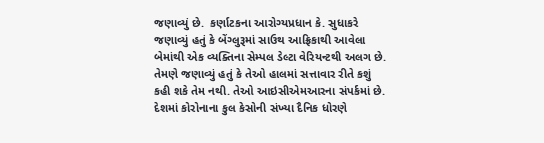જણાવ્યું છે.  કર્ણાટકના આરોગ્યપ્રધાન કે. સુધાકરે જણાવ્યું હતું કે બેંગ્લુરૂમાં સાઉથ આફ્રિકાથી આવેલા બેમાંથી એક વ્યક્તિના સેમ્પલ ડેલ્ટા વેરિયન્ટથી અલગ છે. તેમણે જણાવ્યું હતું કે તેઓ હાલમાં સત્તાવાર રીતે કશું કહી શકે તેમ નથી. તેઓ આઇસીએમઆરના સંપર્કમાં છે. દેશમાં કોરોનાના કુલ કેસોની સંખ્યા દૈનિક ધોરણે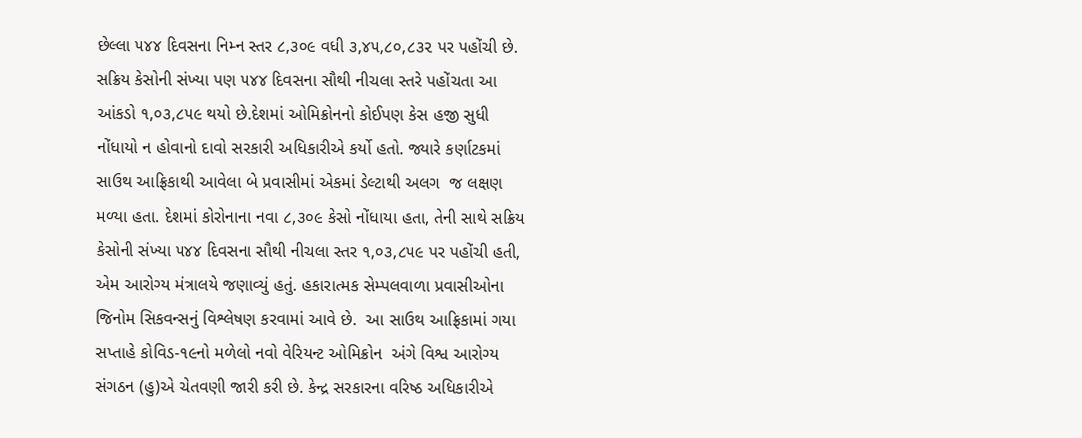છેલ્લા ૫૪૪ દિવસના નિમ્ન સ્તર ૮,૩૦૯ વધી ૩,૪૫,૮૦,૮૩૨ પર પહોંચી છે. સક્રિય કેસોની સંખ્યા પણ ૫૪૪ દિવસના સૌથી નીચલા સ્તરે પહોંચતા આ આંકડો ૧,૦૩,૮૫૯ થયો છે.દેશમાં ઓમિક્રોનનો કોઈપણ કેસ હજી સુધી નોંધાયો ન હોવાનો દાવો સરકારી અધિકારીએ કર્યો હતો. જ્યારે કર્ણાટકમાં સાઉથ આફ્રિકાથી આવેલા બે પ્રવાસીમાં એકમાં ડેલ્ટાથી અલગ  જ લક્ષણ મળ્યા હતા. દેશમાં કોરોનાના નવા ૮,૩૦૯ કેસો નોંધાયા હતા, તેની સાથે સક્રિય કેસોની સંખ્યા ૫૪૪ દિવસના સૌથી નીચલા સ્તર ૧,૦૩,૮૫૯ પર પહોંચી હતી, એમ આરોગ્ય મંત્રાલયે જણાવ્યું હતું. હકારાત્મક સેમ્પલવાળા પ્રવાસીઓના જિનોમ સિકવન્સનું વિશ્લેષણ કરવામાં આવે છે.  આ સાઉથ આફ્રિકામાં ગયા સપ્તાહે કોવિડ-૧૯નો મળેલો નવો વેરિયન્ટ ઓમિક્રોન  અંગે વિશ્વ આરોગ્ય સંગઠન (હુ)એ ચેતવણી જારી કરી છે. કેન્દ્ર સરકારના વરિષ્ઠ અધિકારીએ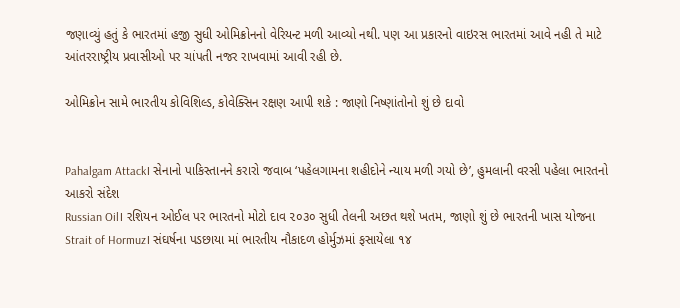જણાવ્યું હતું કે ભારતમાં હજી સુધી ઓમિક્રોનનો વેરિયન્ટ મળી આવ્યો નથી. પણ આ પ્રકારનો વાઇરસ ભારતમાં આવે નહી તે માટે આંતરરાષ્ટ્રીય પ્રવાસીઓ પર ચાંપતી નજર રાખવામાં આવી રહી છે.

ઓમિક્રોન સામે ભારતીય કોવિશિલ્ડ, કોવેક્સિન રક્ષણ આપી શકે : જાણો નિષ્ણાંતોનો શું છે દાવો


Pahalgam Attack। સેનાનો પાકિસ્તાનને કરારો જવાબ ‘પહેલગામના શહીદોને ન્યાય મળી ગયો છે’, હુમલાની વરસી પહેલા ભારતનો આકરો સંદેશ
Russian Oil। રશિયન ઓઈલ પર ભારતનો મોટો દાવ ૨૦૩૦ સુધી તેલની અછત થશે ખતમ, જાણો શું છે ભારતની ખાસ યોજના
Strait of Hormuz। સંઘર્ષના પડછાયા માં ભારતીય નૌકાદળ હોર્મુઝમાં ફસાયેલા ૧૪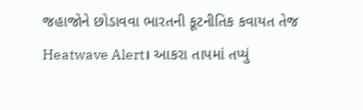જહાજોને છોડાવવા ભારતની કૂટનીતિક કવાયત તેજ
Heatwave Alert। આકરા તાપમાં તપ્યું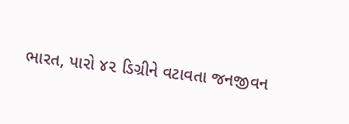ભારત, પારો ૪૨ ડિગ્રીને વટાવતા જનજીવન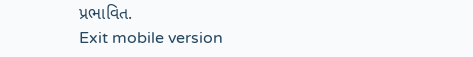પ્રભાવિત.
Exit mobile version